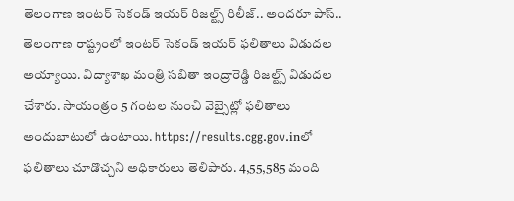తెలంగాణ ఇంటర్ సెకండ్ ఇయర్ రిజల్ట్స్ రిలీజ్.. అందరూ పాస్..
తెలంగాణ రాష్ట్రంలో ఇంటర్ సెకండ్ ఇయర్ ఫలితాలు విడుదల అయ్యాయి. విద్యాశాఖ మంత్రి సబితా ఇంద్రారెడ్డి రిజల్ట్స్ విడుదల చేశారు. సాయంత్రం 5 గంటల నుంచి వెబ్సైట్లో ఫలితాలు అందుబాటులో ఉంటాయి. https://results.cgg.gov.inలో ఫలితాలు చూడొచ్చని అధికారులు తెలిపారు. 4,55,585 మంది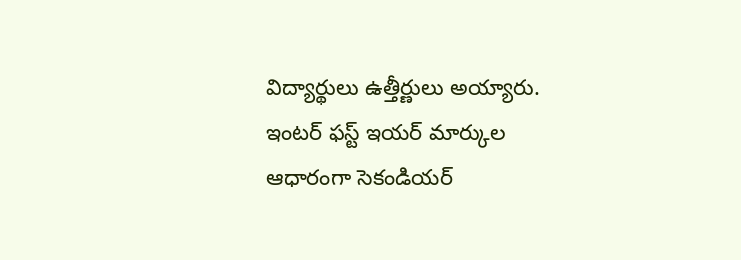విద్యార్థులు ఉత్తీర్ణులు అయ్యారు.
ఇంటర్ ఫస్ట్ ఇయర్ మార్కుల ఆధారంగా సెకండియర్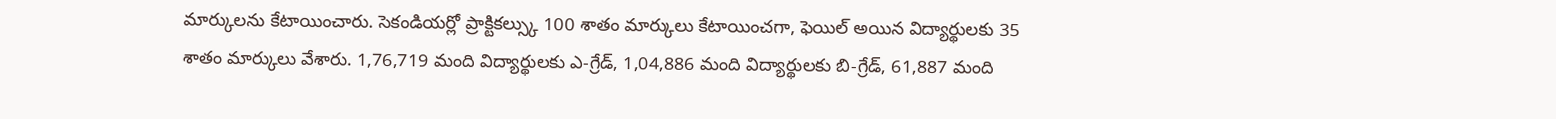మార్కులను కేటాయించారు. సెకండియర్లో ప్రాక్టికల్స్కు 100 శాతం మార్కులు కేటాయించగా, ఫెయిల్ అయిన విద్యార్థులకు 35 శాతం మార్కులు వేశారు. 1,76,719 మంది విద్యార్థులకు ఎ-గ్రేడ్, 1,04,886 మంది విద్యార్థులకు బి-గ్రేడ్, 61,887 మంది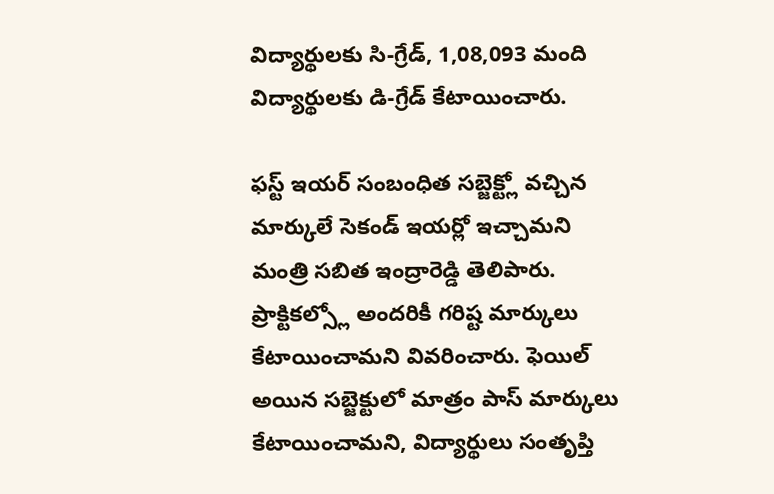విద్యార్థులకు సి-గ్రేడ్, 1,08,093 మంది విద్యార్థులకు డి-గ్రేడ్ కేటాయించారు.

ఫస్ట్ ఇయర్ సంబంధిత సబ్జెక్ట్లో వచ్చిన మార్కులే సెకండ్ ఇయర్లో ఇచ్చామని మంత్రి సబిత ఇంద్రారెడ్డి తెలిపారు. ప్రాక్టికల్స్లో అందరికీ గరిష్ట మార్కులు కేటాయించామని వివరించారు. ఫెయిల్ అయిన సబ్జెక్టులో మాత్రం పాస్ మార్కులు కేటాయించామని, విద్యార్థులు సంతృప్తి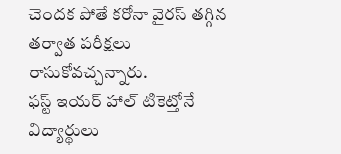చెందక పోతే కరోనా వైరస్ తగ్గిన తర్వాత పరీక్షలు రాసుకోవచ్చన్నారు.
ఫస్ట్ ఇయర్ హాల్ టికెట్తోనే విద్యార్థులు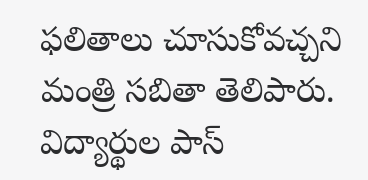ఫలితాలు చూసుకోవచ్చని మంత్రి సబితా తెలిపారు. విద్యార్థుల పాస్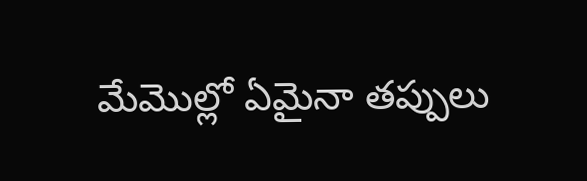మేమొల్లో ఏమైనా తప్పులు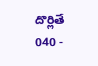దొర్లితే 040 -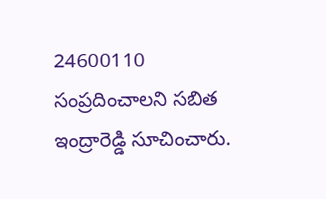24600110 సంప్రదించాలని సబిత ఇంద్రారెడ్డి సూచించారు.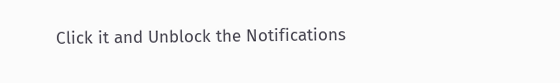Click it and Unblock the Notifications